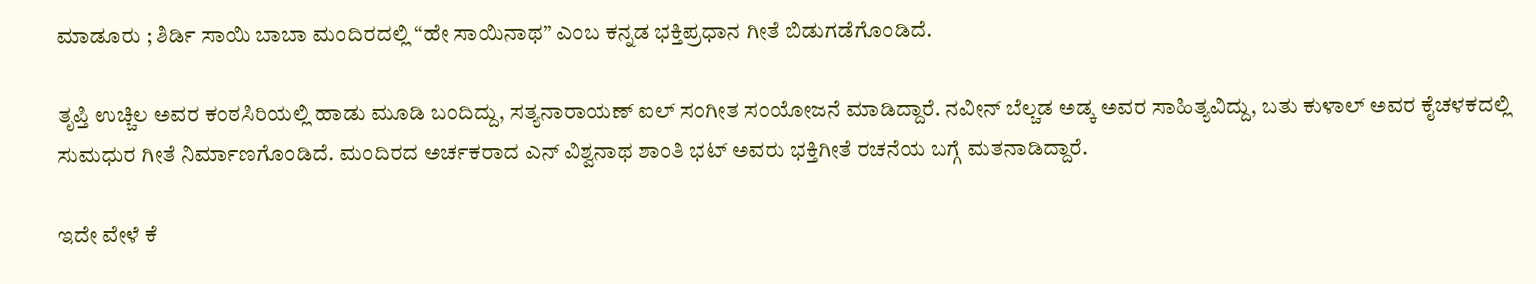ಮಾಡೂರು ; ಶಿರ್ಡಿ ಸಾಯಿ ಬಾಬಾ ಮಂದಿರದಲ್ಲಿ “ಹೇ ಸಾಯಿನಾಥ” ಎಂಬ ಕನ್ನಡ ಭಕ್ತಿಪ್ರಧಾನ ಗೀತೆ ಬಿಡುಗಡೆಗೊಂಡಿದೆ.

ತೃಪ್ತಿ ಉಚ್ಚಿಲ ಅವರ ಕಂಠಸಿರಿಯಲ್ಲಿ ಹಾಡು ಮೂಡಿ ಬಂದಿದ್ದು, ಸತ್ಯನಾರಾಯಣ್ ಐಲ್ ಸಂಗೀತ ಸಂಯೋಜನೆ ಮಾಡಿದ್ದಾರೆ. ನವೀನ್ ಬೆಲ್ಚಡ ಅಡ್ಕ ಅವರ ಸಾಹಿತ್ಯವಿದ್ದು, ಬತು ಕುಳಾಲ್ ಅವರ ಕೈಚಳಕದಲ್ಲಿ ಸುಮಧುರ ಗೀತೆ ನಿರ್ಮಾಣಗೊಂಡಿದೆ. ಮಂದಿರದ ಅರ್ಚಕರಾದ ಎನ್ ವಿಶ್ವನಾಥ ಶಾಂತಿ ಭಟ್ ಅವರು ಭಕ್ತಿಗೀತೆ ರಚನೆಯ ಬಗ್ಗೆ ಮತನಾಡಿದ್ದಾರೆ.

ಇದೇ ವೇಳೆ ಕೆ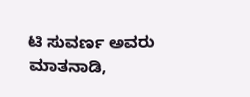ಟಿ ಸುವರ್ಣ ಅವರು ಮಾತನಾಡಿ,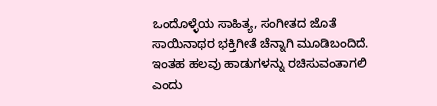ಒಂದೊಳ್ಳೆಯ ಸಾಹಿತ್ಯ, ಸಂಗೀತದ ಜೊತೆ ಸಾಯಿನಾಥರ ಭಕ್ತಿಗೀತೆ ಚೆನ್ನಾಗಿ ಮೂಡಿಬಂದಿದೆ. ಇಂತಹ ಹಲವು ಹಾಡುಗಳನ್ನು ರಚಿಸುವಂತಾಗಲಿ ಎಂದು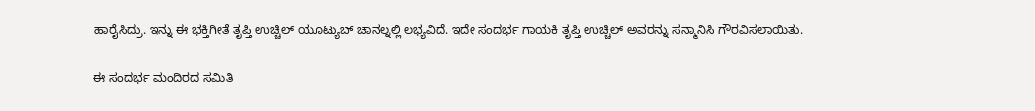ಹಾರೈಸಿದ್ರು. ಇನ್ನು ಈ ಭಕ್ತಿಗೀತೆ ತೃಪ್ತಿ ಉಚ್ಚಿಲ್ ಯೂಟ್ಯುಬ್ ಚಾನಲ್ನಲ್ಲಿ ಲಭ್ಯವಿದೆ. ಇದೇ ಸಂದರ್ಭ ಗಾಯಕಿ ತೃಪ್ತಿ ಉಚ್ಚಿಲ್ ಅವರನ್ನು ಸನ್ಮಾನಿಸಿ ಗೌರವಿಸಲಾಯಿತು.

ಈ ಸಂದರ್ಭ ಮಂದಿರದ ಸಮಿತಿ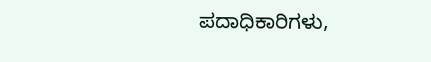ಪದಾಧಿಕಾರಿಗಳು,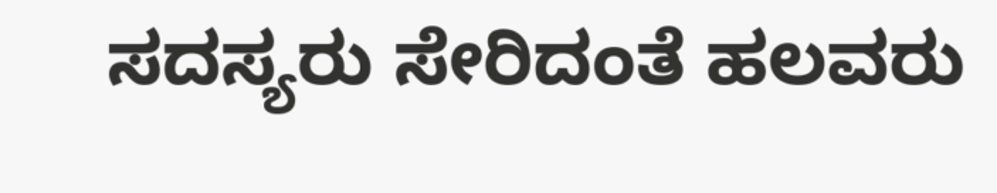ಸದಸ್ಯರು ಸೇರಿದಂತೆ ಹಲವರು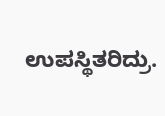ಉಪಸ್ಥಿತರಿದ್ರು.